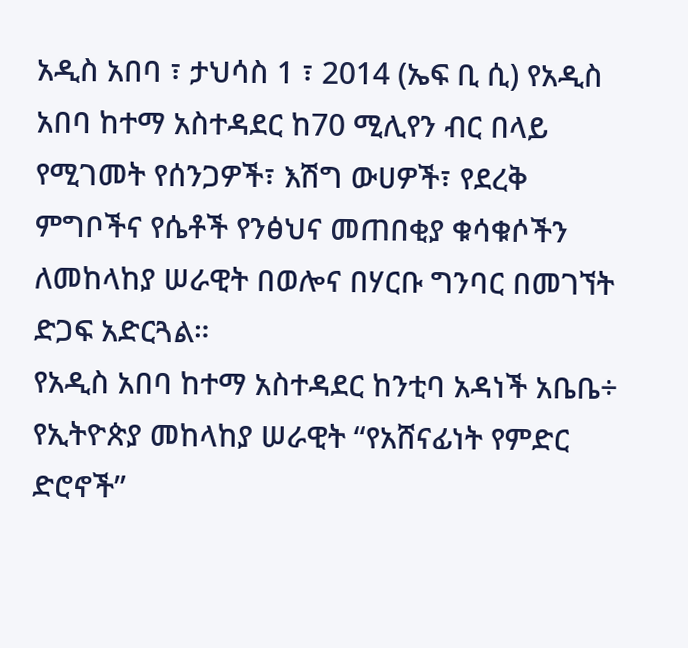አዲስ አበባ ፣ ታህሳስ 1 ፣ 2014 (ኤፍ ቢ ሲ) የአዲስ አበባ ከተማ አስተዳደር ከ70 ሚሊየን ብር በላይ የሚገመት የሰንጋዎች፣ እሽግ ውሀዎች፣ የደረቅ ምግቦችና የሴቶች የንፅህና መጠበቂያ ቁሳቁሶችን ለመከላከያ ሠራዊት በወሎና በሃርቡ ግንባር በመገኘት ድጋፍ አድርጓል።
የአዲስ አበባ ከተማ አስተዳደር ከንቲባ አዳነች አቤቤ÷ የኢትዮጵያ መከላከያ ሠራዊት “የአሸናፊነት የምድር ድሮኖች”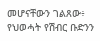መሆናቸውን ገልጸው፥ የህወሓት የሽብር ቡድንን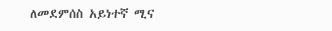ለመደምሰስ አይነተኛ ሚና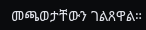መጫወታቸውን ገልጸዋል።